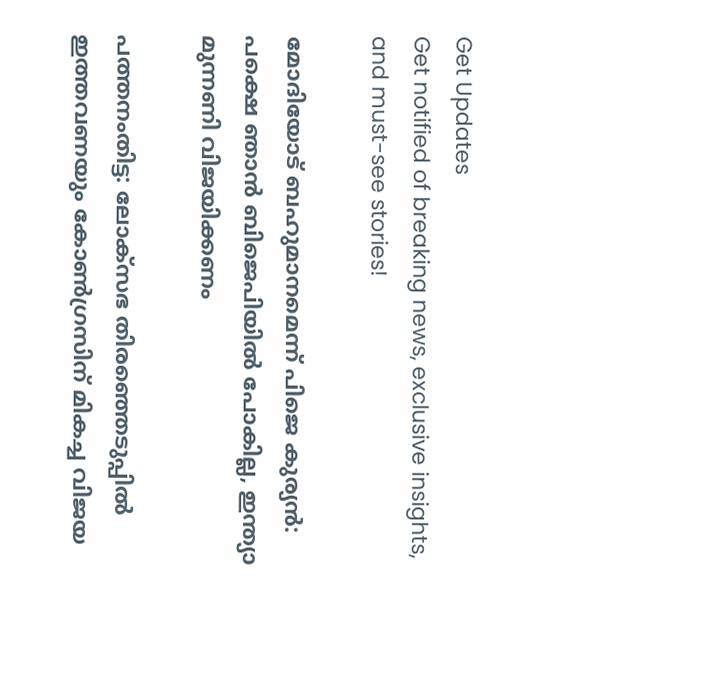Get Updates
Get notified of breaking news, exclusive insights, and must-see stories!

മോദിയോട് ബഹുമാനമെന്ന് പിജെ കുര്യന്‍: പക്ഷെ ഞാന്‍ ബിജെപിയില്‍ പോകില്ല, ഇന്ത്യാ മുന്നണി വിജയിക്കണം

പത്തനംതിട്ട: ലോക്സഭ തിരഞ്ഞെടുപ്പില്‍ ഇത്തവണയും കോണ്‍ഗ്രസിന് മികച്ച വിജയ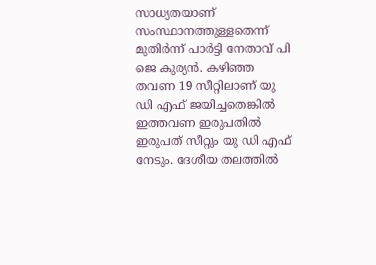സാധ്യതയാണ് സംസ്ഥാനത്തുള്ളതെന്ന് മുതിർന്ന് പാർട്ടി നേതാവ് പി ജെ കുര്യന്‍. കഴിഞ്ഞ തവണ 19 സീറ്റിലാണ് യു ഡി എഫ് ജയിച്ചതെങ്കില്‍ ഇത്തവണ ഇരുപതില്‍ ഇരുപത് സീറ്റും യു ഡി എഫ് നേടും. ദേശീയ തലത്തില്‍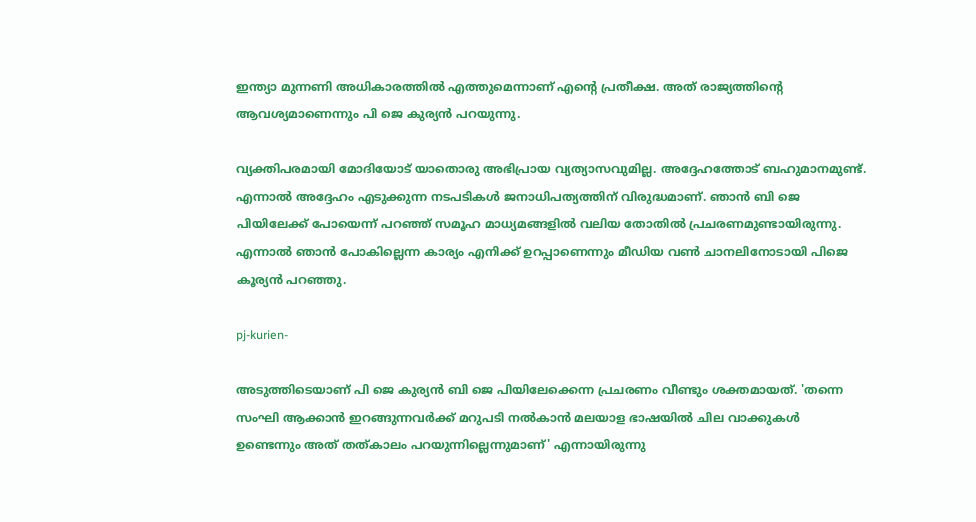ഇന്ത്യാ മുന്നണി അധികാരത്തില്‍ എത്തുമെന്നാണ് എന്റെ പ്രതീക്ഷ. അത് രാജ്യത്തിന്റെ ആവശ്യമാണെന്നും പി ജെ കുര്യന്‍ പറയുന്നു.

വ്യക്തിപരമായി മോദിയോട് യാതൊരു അഭിപ്രായ വ്യത്യാസവുമില്ല. അദ്ദേഹത്തോട് ബഹുമാനമുണ്ട്. എന്നാല്‍ അദ്ദേഹം എടുക്കുന്ന നടപടികള്‍ ജനാധിപത്യത്തിന് വിരുദ്ധമാണ്. ഞാന്‍ ബി ജെ പിയിലേക്ക് പോയെന്ന് പറഞ്ഞ് സമൂഹ മാധ്യമങ്ങളില്‍ വലിയ തോതില്‍ പ്രചരണമുണ്ടായിരുന്നു. എന്നാല്‍ ഞാന്‍ പോകില്ലെന്ന കാര്യം എനിക്ക് ഉറപ്പാണെന്നും മീഡിയ വണ്‍ ചാനലിനോടായി പിജെ കൂര്യന്‍ പറഞ്ഞു.

pj-kurien-

അടുത്തിടെയാണ് പി ജെ കുര്യന്‍ ബി ജെ പിയിലേക്കെന്ന പ്രചരണം വീണ്ടും ശക്തമായത്. 'തന്നെ സംഘി ആക്കാൻ ഇറങ്ങുന്നവർക്ക് മറുപടി നൽകാൻ മലയാള ഭാഷയിൽ ചില വാക്കുകൾ ഉണ്ടെന്നും അത് തത്കാലം പറയുന്നില്ലെന്നുമാണ്' എന്നായിരുന്നു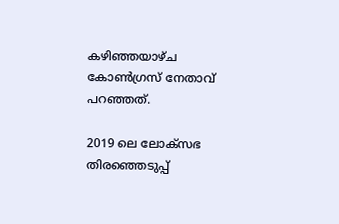കഴിഞ്ഞയാഴ്ച കോണ്‍ഗ്രസ് നേതാവ് പറഞ്ഞത്.

2019 ലെ ലോക്സഭ തിരഞ്ഞെടുപ്പ്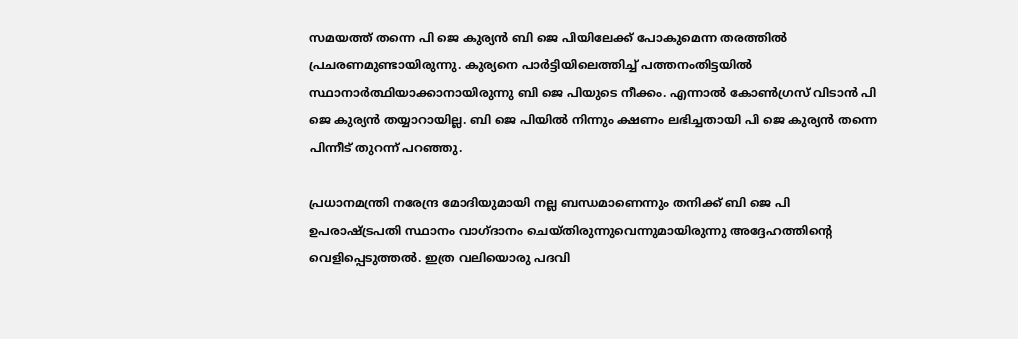സമയത്ത് തന്നെ പി ജെ കുര്യന്‍ ബി ജെ പിയിലേക്ക് പോകുമെന്ന തരത്തില്‍ പ്രചരണമുണ്ടായിരുന്നു. കുര്യനെ പാർട്ടിയിലെത്തിച്ച് പത്തനംതിട്ടയില്‍ സ്ഥാനാർത്ഥിയാക്കാനായിരുന്നു ബി ജെ പിയുടെ നീക്കം. എന്നാല്‍ കോണ്‍ഗ്രസ് വിടാന്‍ പി ജെ കുര്യന്‍ തയ്യാറായില്ല. ബി ജെ പിയില്‍ നിന്നും ക്ഷണം ലഭിച്ചതായി പി ജെ കുര്യന്‍ തന്നെ പിന്നീട് തുറന്ന് പറഞ്ഞു.

പ്രധാനമന്ത്രി നരേന്ദ്ര മോദിയുമായി നല്ല ബന്ധമാണെന്നും തനിക്ക് ബി ജെ പി ഉപരാഷ്ട്രപതി സ്ഥാനം വാഗ്ദാനം ചെയ്തിരുന്നുവെന്നുമായിരുന്നു അദ്ദേഹത്തിന്റെ വെളിപ്പെടുത്തല്‍. ഇത്ര വലിയൊരു പദവി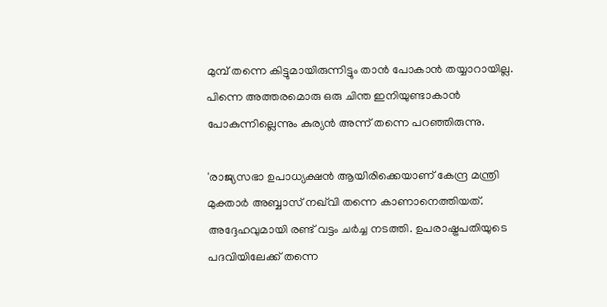മുമ്പ് തന്നെ കിട്ടുമായിരുന്നിട്ടും താന്‍ പോകാന്‍ തയ്യാറായില്ല. പിന്നെ അത്തരമൊരു ഒരു ചിന്ത ഇനിയുണ്ടാകാന്‍ പോകുന്നില്ലെന്നും കുര്യന്‍ അന്ന് തന്നെ പറഞ്ഞിരുന്നു.

'രാജ്യസഭാ ഉപാധ്യക്ഷന്‍ ആയിരിക്കെയാണ് കേന്ദ്ര മന്ത്രി മുക്താര്‍ അബ്ബാസ് നഖ്‌വി തന്നെ കാണാനെത്തിയത്. അദ്ദേഹവുമായി രണ്ട് വട്ടം ചര്‍ച്ച നടത്തി. ഉപരാഷ്ട്രപതിയുടെ പദവിയിലേക്ക് തന്നെ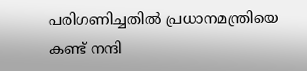പരിഗണിച്ചതില്‍ പ്രധാനമന്ത്രിയെ കണ്ട് നന്ദി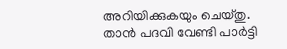അറിയിക്കുകയും ചെയ്തു. താന്‍ പദവി വേണ്ടി പാര്‍ട്ടി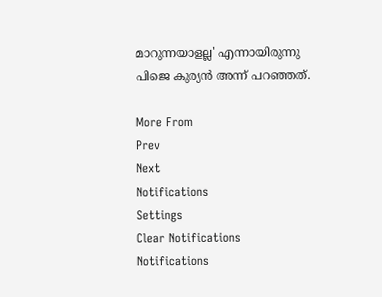മാറുന്നയാളല്ല' എന്നായിരുന്നു പിജെ കുര്യന്‍ അന്ന് പറഞ്ഞത്.

More From
Prev
Next
Notifications
Settings
Clear Notifications
Notifications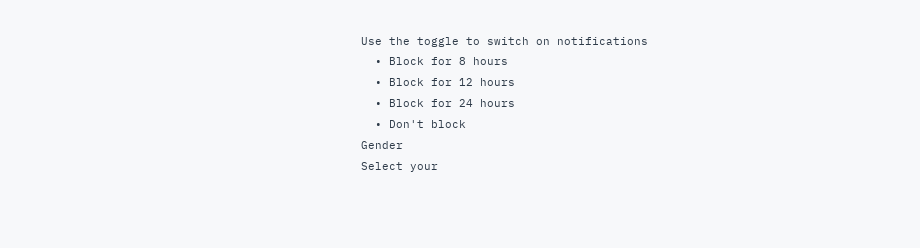Use the toggle to switch on notifications
  • Block for 8 hours
  • Block for 12 hours
  • Block for 24 hours
  • Don't block
Gender
Select your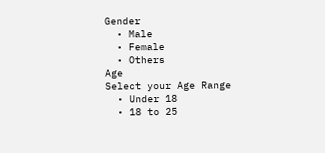Gender
  • Male
  • Female
  • Others
Age
Select your Age Range
  • Under 18
  • 18 to 25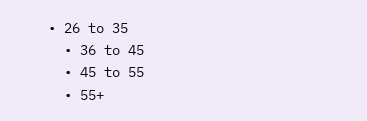• 26 to 35
  • 36 to 45
  • 45 to 55
  • 55+